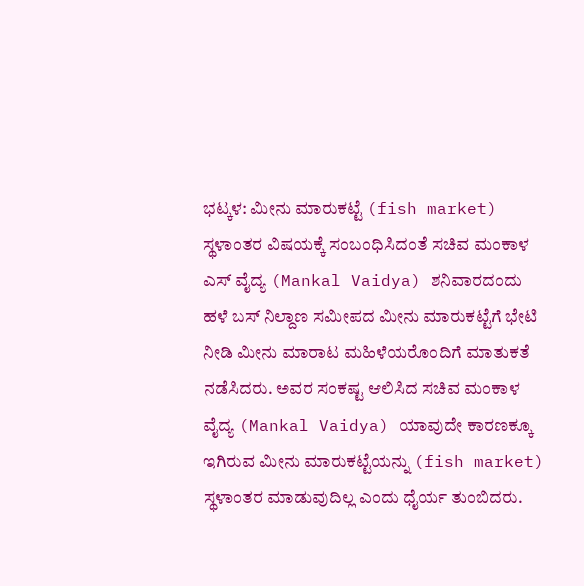ಭಟ್ಕಳ: ಮೀನು ಮಾರುಕಟ್ಟೆ (fish market) ಸ್ಥಳಾಂತರ ವಿಷಯಕ್ಕೆ ಸಂಬಂಧಿಸಿದಂತೆ ಸಚಿವ ಮಂಕಾಳ ಎಸ್ ವೈದ್ಯ (Mankal Vaidya) ಶನಿವಾರದಂದು ಹಳೆ ಬಸ್ ನಿಲ್ದಾಣ ಸಮೀಪದ ಮೀನು ಮಾರುಕಟ್ಟೆಗೆ ಭೇಟಿ ನೀಡಿ ಮೀನು ಮಾರಾಟ ಮಹಿಳೆಯರೊಂದಿಗೆ ಮಾತುಕತೆ ನಡೆಸಿದರು. ಅವರ ಸಂಕಷ್ಟ ಆಲಿಸಿದ ಸಚಿವ ಮಂಕಾಳ ವೈದ್ಯ (Mankal Vaidya) ಯಾವುದೇ ಕಾರಣಕ್ಕೂ ಇಗಿರುವ ಮೀನು ಮಾರುಕಟ್ಟೆಯನ್ನು (fish market) ಸ್ಥಳಾಂತರ ಮಾಡುವುದಿಲ್ಲ ಎಂದು ಧೈರ್ಯ ತುಂಬಿದರು.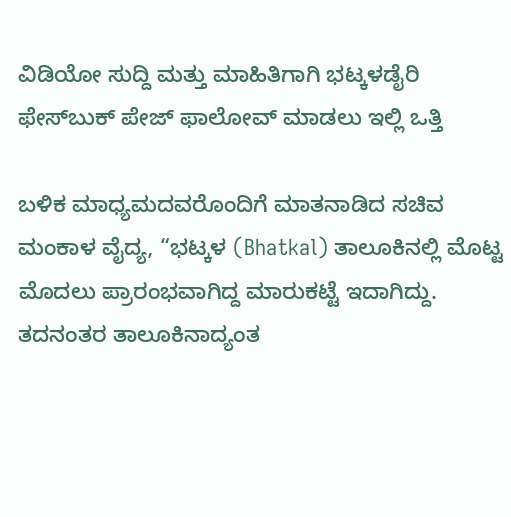ವಿಡಿಯೋ ಸುದ್ದಿ ಮತ್ತು ಮಾಹಿತಿಗಾಗಿ ಭಟ್ಕಳಡೈರಿ ಫೇಸ್‌ಬುಕ್‌ ಪೇಜ್ ಫಾಲೋವ್ ಮಾಡಲು ಇಲ್ಲಿ ಒತ್ತಿ

ಬಳಿಕ ಮಾಧ್ಯಮದವರೊಂದಿಗೆ ಮಾತನಾಡಿದ ಸಚಿವ ಮಂಕಾಳ ವೈದ್ಯ, “ಭಟ್ಕಳ (Bhatkal) ತಾಲೂಕಿನಲ್ಲಿ ಮೊಟ್ಟ ಮೊದಲು ಪ್ರಾರಂಭವಾಗಿದ್ದ ಮಾರುಕಟ್ಟೆ ಇದಾಗಿದ್ದು. ತದನಂತರ ತಾಲೂಕಿನಾದ್ಯಂತ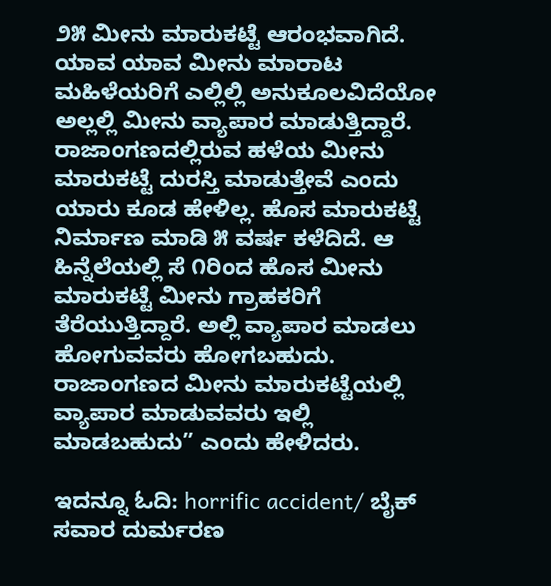೨೫ ಮೀನು ಮಾರುಕಟ್ಟೆ ಆರಂಭವಾಗಿದೆ. ಯಾವ ಯಾವ ಮೀನು ಮಾರಾಟ ಮಹಿಳೆಯರಿಗೆ ಎಲ್ಲಿಲ್ಲಿ ಅನುಕೂಲವಿದೆಯೋ ಅಲ್ಲಲ್ಲಿ ಮೀನು ವ್ಯಾಪಾರ ಮಾಡುತ್ತಿದ್ದಾರೆ. ರಾಜಾಂಗಣದಲ್ಲಿರುವ ಹಳೆಯ ಮೀನು ಮಾರುಕಟ್ಟೆ ದುರಸ್ತಿ ಮಾಡುತ್ತೇವೆ ಎಂದು ಯಾರು ಕೂಡ ಹೇಳಿಲ್ಲ. ಹೊಸ ಮಾರುಕಟ್ಟೆ ನಿರ್ಮಾಣ ಮಾಡಿ ೫ ವರ್ಷ ಕಳೆದಿದೆ. ಆ ಹಿನ್ನೆಲೆಯಲ್ಲಿ ಸೆ ೧ರಿಂದ ಹೊಸ ಮೀನು ಮಾರುಕಟ್ಟೆ ಮೀನು ಗ್ರಾಹಕರಿಗೆ ತೆರೆಯುತ್ತಿದ್ದಾರೆ. ಅಲ್ಲಿ ವ್ಯಾಪಾರ ಮಾಡಲು ಹೋಗುವವರು ಹೋಗಬಹುದು. ರಾಜಾಂಗಣದ ಮೀನು ಮಾರುಕಟ್ಟೆಯಲ್ಲಿ ವ್ಯಾಪಾರ ಮಾಡುವವರು ಇಲ್ಲಿ ಮಾಡಬಹುದು” ಎಂದು ಹೇಳಿದರು.

ಇದನ್ನೂ ಓದಿ: horrific accident/ ಬೈಕ್‌ ಸವಾರ ದುರ್ಮರಣ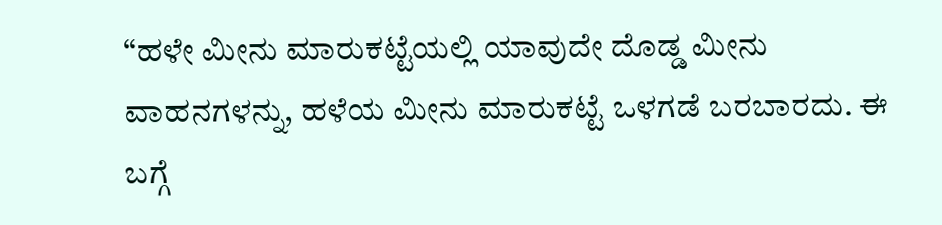“ಹಳೇ ಮೀನು ಮಾರುಕಟ್ಟೆಯಲ್ಲಿ ಯಾವುದೇ ದೊಡ್ಡ ಮೀನು ವಾಹನಗಳನ್ನು, ಹಳೆಯ ಮೀನು ಮಾರುಕಟ್ಟೆ ಒಳಗಡೆ ಬರಬಾರದು. ಈ ಬಗ್ಗೆ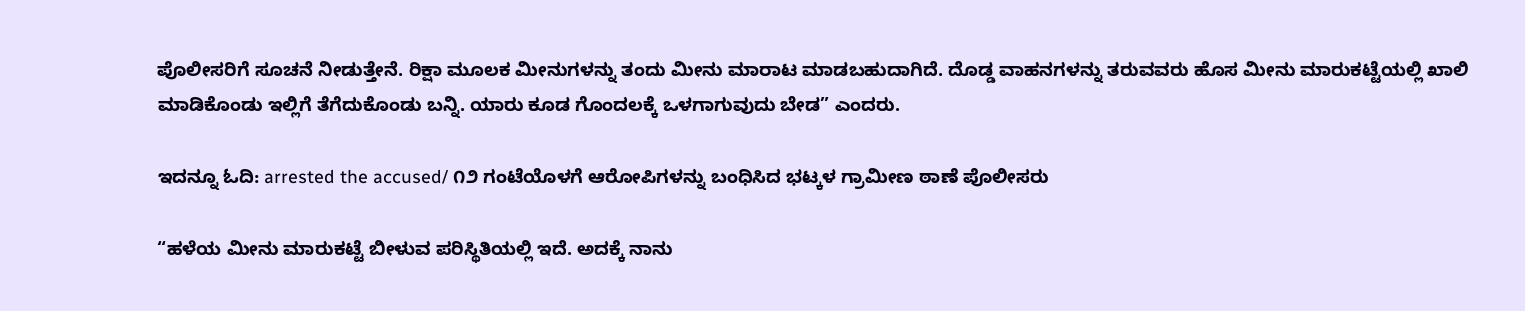ಪೊಲೀಸರಿಗೆ ಸೂಚನೆ ನೀಡುತ್ತೇನೆ. ರಿಕ್ಷಾ ಮೂಲಕ ಮೀನುಗಳನ್ನು ತಂದು ಮೀನು ಮಾರಾಟ ಮಾಡಬಹುದಾಗಿದೆ. ದೊಡ್ಡ ವಾಹನಗಳನ್ನು ತರುವವರು ಹೊಸ ಮೀನು ಮಾರುಕಟ್ಟೆಯಲ್ಲಿ ಖಾಲಿ ಮಾಡಿಕೊಂಡು ಇಲ್ಲಿಗೆ ತೆಗೆದುಕೊಂಡು ಬನ್ನಿ. ಯಾರು ಕೂಡ ಗೊಂದಲಕ್ಕೆ ಒಳಗಾಗುವುದು ಬೇಡ” ಎಂದರು.

ಇದನ್ನೂ ಓದಿ: arrested the accused/ ೧೨ ಗಂಟೆಯೊಳಗೆ ಆರೋಪಿಗಳನ್ನು ಬಂಧಿಸಿದ ಭಟ್ಕಳ ಗ್ರಾಮೀಣ ಠಾಣೆ ಪೊಲೀಸರು

“ಹಳೆಯ ಮೀನು ಮಾರುಕಟ್ಟೆ ಬೀಳುವ ಪರಿಸ್ಥಿತಿಯಲ್ಲಿ ಇದೆ. ಅದಕ್ಕೆ ನಾನು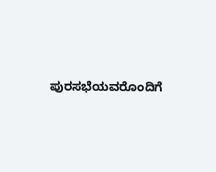ಪುರಸಭೆಯವರೊಂದಿಗೆ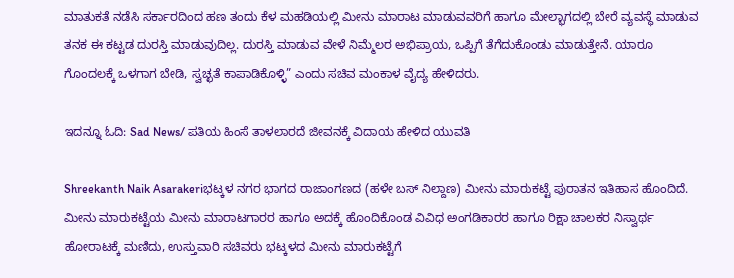ಮಾತುಕತೆ ನಡೆಸಿ ಸರ್ಕಾರದಿಂದ ಹಣ ತಂದು ಕೆಳ ಮಹಡಿಯಲ್ಲಿ ಮೀನು ಮಾರಾಟ ಮಾಡುವವರಿಗೆ ಹಾಗೂ ಮೇಲ್ಭಾಗದಲ್ಲಿ ಬೇರೆ ವ್ಯವಸ್ಥೆ ಮಾಡುವ ತನಕ ಈ ಕಟ್ಟಡ ದುರಸ್ತಿ ಮಾಡುವುದಿಲ್ಲ. ದುರಸ್ತಿ ಮಾಡುವ ವೇಳೆ ನಿಮ್ಮೆಲರ ಅಭಿಪ್ರಾಯ, ಒಪ್ಪಿಗೆ ತೆಗೆದುಕೊಂಡು ಮಾಡುತ್ತೇನೆ. ಯಾರೂ ಗೊಂದಲಕ್ಕೆ ಒಳಗಾಗ ಬೇಡಿ, ಸ್ವಚ್ಛತೆ ಕಾಪಾಡಿಕೊಳ್ಳಿ” ಎಂದು ಸಚಿವ ಮಂಕಾಳ ವೈದ್ಯ ಹೇಳಿದರು.

ಇದನ್ನೂ ಓದಿ: Sad News/ ಪತಿಯ ಹಿಂಸೆ ತಾಳಲಾರದೆ ಜೀವನಕ್ಕೆ ವಿದಾಯ ಹೇಳಿದ ಯುವತಿ

Shreekanth Naik Asarakeriಭಟ್ಕಳ ನಗರ ಭಾಗದ ರಾಜಾಂಗಣದ (ಹಳೇ ಬಸ್ ನಿಲ್ದಾಣ) ಮೀನು ಮಾರುಕಟ್ಟೆ ಪುರಾತನ ಇತಿಹಾಸ ಹೊಂದಿದೆ.  ಮೀನು ಮಾರುಕಟ್ಟೆಯ ಮೀನು ಮಾರಾಟಗಾರರ ಹಾಗೂ ಅದಕ್ಕೆ ಹೊಂದಿಕೊಂಡ ವಿವಿಧ ಅಂಗಡಿಕಾರರ ಹಾಗೂ ರಿಕ್ಷಾ ಚಾಲಕರ ನಿಸ್ವಾರ್ಥ ಹೋರಾಟಕ್ಕೆ ಮಣಿದು, ಉಸ್ತುವಾರಿ ಸಚಿವರು ಭಟ್ಕಳದ ಮೀನು ಮಾರುಕಟ್ಟೆಗೆ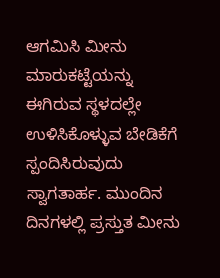ಆಗಮಿಸಿ ಮೀನು ಮಾರುಕಟ್ಟೆಯನ್ನು ಈಗಿರುವ ಸ್ಥಳದಲ್ಲೇ ಉಳಿಸಿಕೊಳ್ಳುವ ಬೇಡಿಕೆಗೆ ಸ್ಪಂದಿಸಿರುವುದು ಸ್ವಾಗತಾರ್ಹ. ಮುಂದಿನ ದಿನಗಳಲ್ಲಿ ಪ್ರಸ್ತುತ ಮೀನು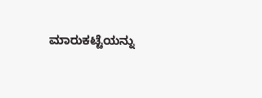ಮಾರುಕಟ್ಟೆಯನ್ನು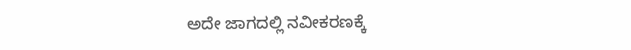ಅದೇ ಜಾಗದಲ್ಲಿ ನವೀಕರಣಕ್ಕೆ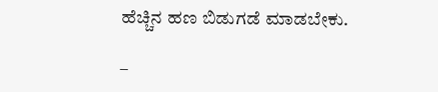ಹೆಚ್ಚಿನ ಹಣ ಬಿಡುಗಡೆ ಮಾಡಬೇಕು.

–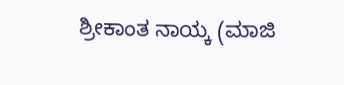ಶ್ರೀಕಾಂತ ನಾಯ್ಕ (ಮಾಜಿ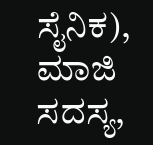ಸೈನಿಕ), ಮಾಜಿ ಸದಸ್ಯ,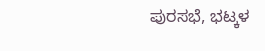ಪುರಸಭೆ, ಭಟ್ಕಳ